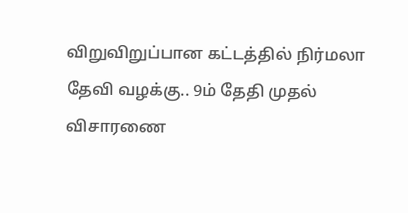விறுவிறுப்பான கட்டத்தில் நிர்மலா தேவி வழக்கு.. 9ம் தேதி முதல் விசாரணை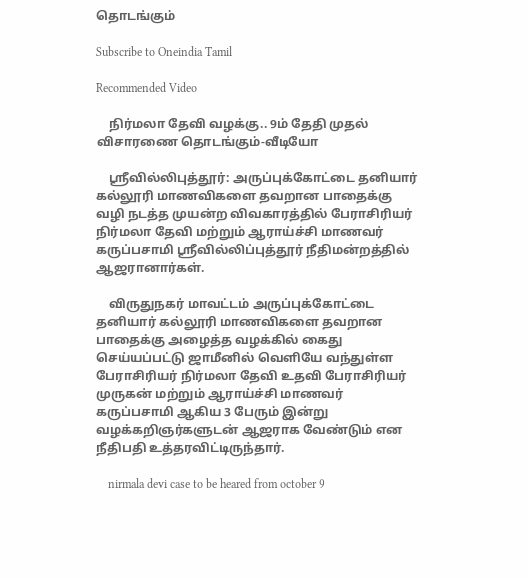தொடங்கும்

Subscribe to Oneindia Tamil

Recommended Video

    நிர்மலா தேவி வழக்கு.. 9ம் தேதி முதல் விசாரணை தொடங்கும்-வீடியோ

    ஸ்ரீவில்லிபுத்தூர்: அருப்புக்கோட்டை தனியார் கல்லூரி மாணவிகளை தவறான பாதைக்கு வழி நடத்த முயன்ற விவகாரத்தில் பேராசிரியர் நிர்மலா தேவி மற்றும் ஆராய்ச்சி மாணவர் கருப்பசாமி ஸ்ரீவில்லிப்புத்தூர் நீதிமன்றத்தில் ஆஜரானார்கள்.

    விருதுநகர் மாவட்டம் அருப்புக்கோட்டை தனியார் கல்லூரி மாணவிகளை தவறான பாதைக்கு அழைத்த வழக்கில் கைது செய்யப்பட்டு ஜாமீனில் வெளியே வந்துள்ள பேராசிரியர் நிர்மலா தேவி உதவி பேராசிரியர் முருகன் மற்றும் ஆராய்ச்சி மாணவர் கருப்பசாமி ஆகிய 3 பேரும் இன்று வழக்கறிஞர்களுடன் ஆஜராக வேண்டும் என நீதிபதி உத்தரவிட்டிருந்தார்.

    nirmala devi case to be heared from october 9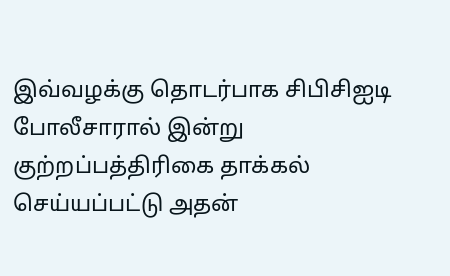இவ்வழக்கு தொடர்பாக சிபிசிஐடி போலீசாரால் இன்று குற்றப்பத்திரிகை தாக்கல் செய்யப்பட்டு அதன்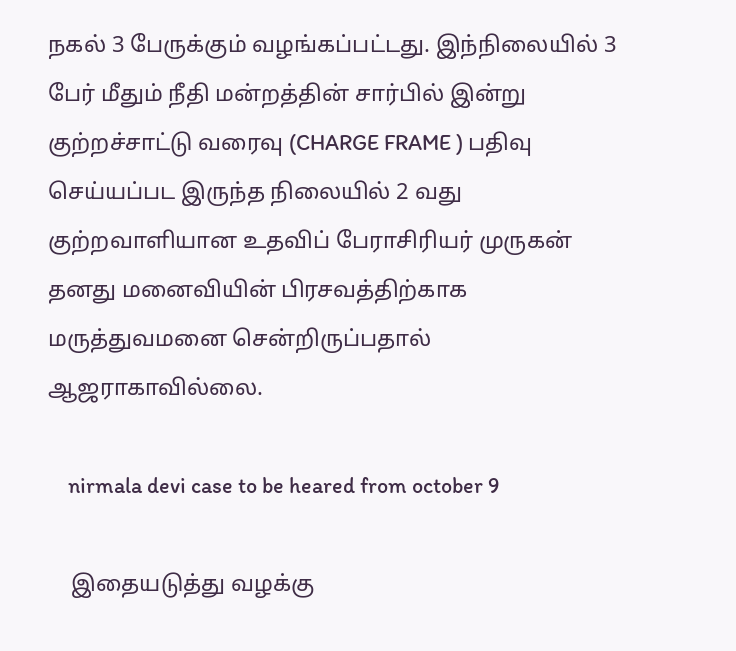நகல் 3 பேருக்கும் வழங்கப்பட்டது. இந்நிலையில் 3 பேர் மீதும் நீதி மன்றத்தின் சார்பில் இன்று குற்றச்சாட்டு வரைவு (CHARGE FRAME ) பதிவு செய்யப்பட இருந்த நிலையில் 2 வது குற்றவாளியான உதவிப் பேராசிரியர் முருகன் தனது மனைவியின் பிரசவத்திற்காக மருத்துவமனை சென்றிருப்பதால் ஆஜராகாவில்லை.

    nirmala devi case to be heared from october 9

    இதையடுத்து வழக்கு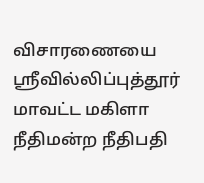விசாரணையை ஸ்ரீவில்லிப்புத்தூர் மாவட்ட மகிளா நீதிமன்ற நீதிபதி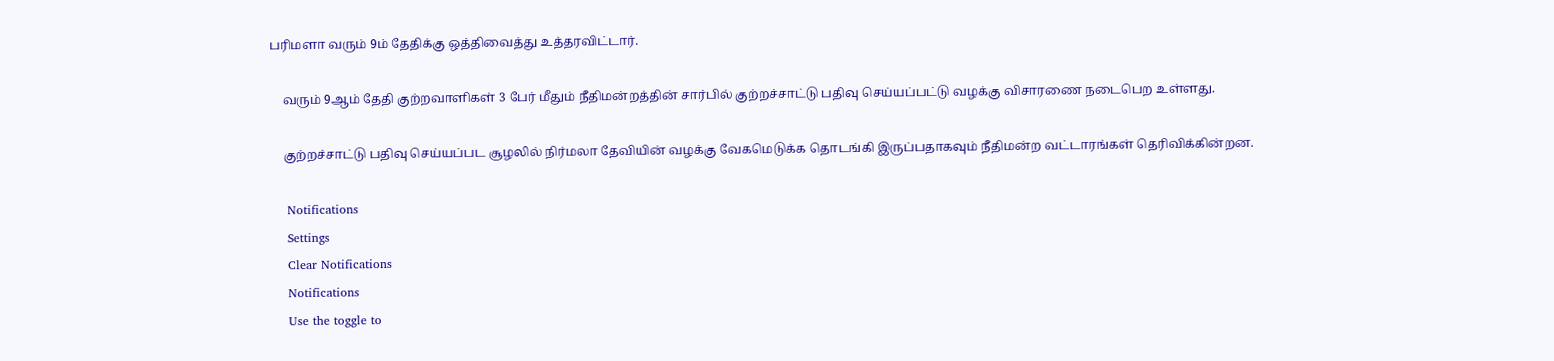பரிமளா வரும் 9ம் தேதிக்கு ஒத்திவைத்து உத்தரவிட்டார்.

    வரும் 9ஆம் தேதி குற்றவாளிகள் 3 பேர் மீதும் நீதிமன்றத்தின் சார்பில் குற்றச்சாட்டு பதிவு செய்யப்பட்டு வழக்கு விசாரணை நடைபெற உள்ளது.

    குற்றச்சாட்டு பதிவு செய்யப்பட சூழலில் நிர்மலா தேவியின் வழக்கு வேகமெடுக்க தொடங்கி இருப்பதாகவும் நீதிமன்ற வட்டாரங்கள் தெரிவிக்கின்றன.

    Notifications
    Settings
    Clear Notifications
    Notifications
    Use the toggle to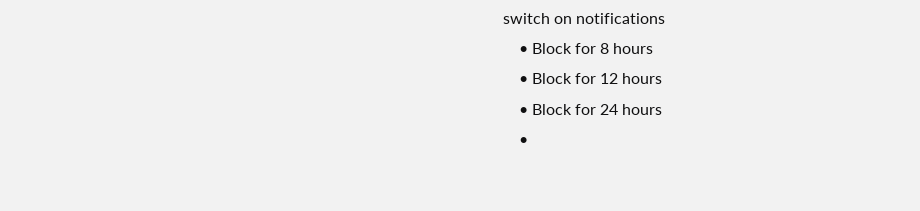switch on notifications
    • Block for 8 hours
    • Block for 12 hours
    • Block for 24 hours
    •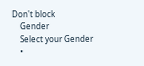Don't block
    Gender
    Select your Gender
    •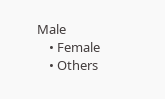Male
    • Female
    • Others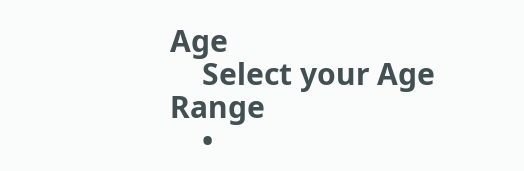Age
    Select your Age Range
    •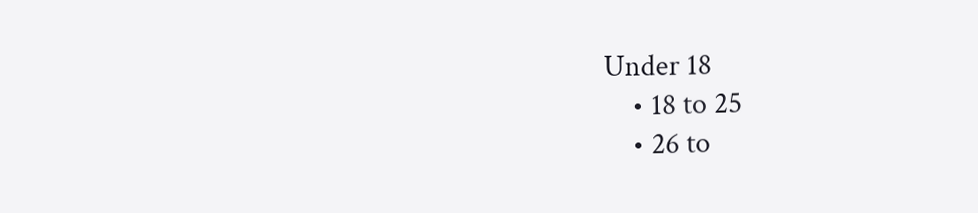Under 18
    • 18 to 25
    • 26 to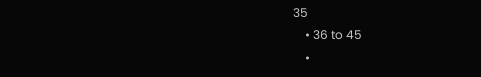35
    • 36 to 45
    •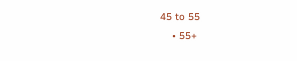45 to 55
    • 55+